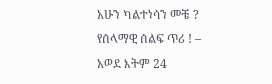አሁን ካልተነሳን መቼ ? የሰላማዊ ሰልፍ ጥሪ ! – አወደ እትም 24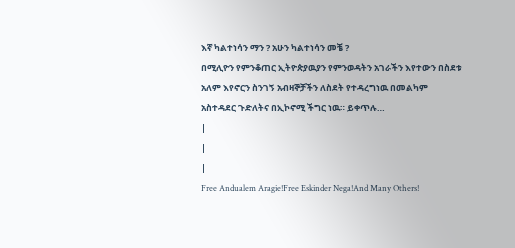እኛ ካልተነሳን ማን ? አሁን ካልተነሳን መቼ ?
በሚሊዮን የምንቆጠር ኢትዮጵያዉያን የምንወዳትን አገራችን እየተውን በስደቱ አለም እየኖርን ስንገኝ አብዛኞቻችን ለስደት የተዳረግነዉ በመልካም አስተዳደር ጉድለትና በኢኮኖሚ ችግር ነዉ። ይቀጥሉ…
|
|
|
Free Andualem Aragie!Free Eskinder Nega!And Many Others!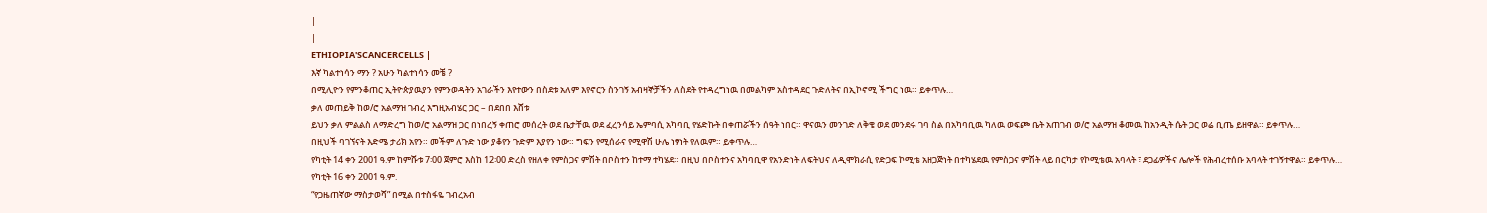|
|
ETHIOPIA'SCANCERCELLS |
እኛ ካልተነሳን ማን ? አሁን ካልተነሳን መቼ ?
በሚሊዮን የምንቆጠር ኢትዮጵያዉያን የምንወዳትን አገራችን እየተውን በስደቱ አለም እየኖርን ስንገኝ አብዛኞቻችን ለስደት የተዳረግነዉ በመልካም አስተዳደር ጉድለትና በኢኮኖሚ ችግር ነዉ። ይቀጥሉ…
ቃለ መጠይቅ ከወ/ሮ አልማዝ ገብረ እግዚአብሄር ጋር – በደበበ እሸቱ
ይህን ቃለ ምልልስ ለማድረግ ከወ/ሮ አልማዝ ጋር በነበረኝ ቀጠሮ መሰረት ወደ ቤታቸዉ ወደ ፈረንሳይ ኤምባሲ አካባቢ የሄድኩት በቀጠሯችን ሰዓት ነበር። ዋናዉን መንገድ ለቅቄ ወደ መንደሩ ገባ ስል በአካባቢዉ ካለዉ ወፍጮ ቤት አጠገብ ወ/ሮ አልማዝ ቆመዉ ከአንዲት ሴት ጋር ወሬ ቢጤ ይዘዋል። ይቀጥሉ…
በዚህች ባገኘናት እድሜ ታሪክ አየን። መችም ለጉድ ነው ያቆየን ጉድም እያየን ነው። ግፍን የሚሰራና የሚዋሽ ሁሌ ነፃነት የለዉም። ይቀጥሉ…
የካቲት 14 ቀን 2001 ዓ.ም ከምሹቱ 7፡00 ጀምሮ እስከ 12፡00 ድረስ የዘለቀ የምስጋና ምሽት በቦስተን ከተማ ተካሄደ። በዚህ በቦስተንና አካባቢዋ የአንድነት ለፍትህና ለዲሞክራሲ የድጋፍ ኮሚቴ አዘጋጅነት በተካሄደዉ የምስጋና ምሽት ላይ በርካታ የኮሚቴዉ አባላት ፣ ደጋፊዎችና ሌሎች የሕብረተሰቡ አባላት ተገኝተዋል። ይቀጥሉ…
የካቲት 16 ቀን 2001 ዓ.ም.
“የጋዜጠኛው ማስታወሻ” በሚል በተስፋዬ ገብረአብ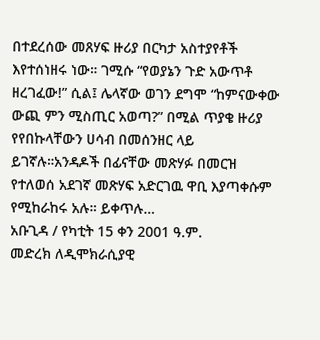በተደረሰው መጸሃፍ ዙሪያ በርካታ አስተያየቶች እየተሰነዘሩ ነው። ገሚሱ “የወያኔን ጉድ አውጥቶ ዘረገፈው!” ሲል፤ ሌላኛው ወገን ደግሞ “ከምናውቀው ውጪ ምን ሚስጢር አወጣ?” በሚል ጥያቄ ዙሪያ የየበኩላቸውን ሀሳብ በመሰንዘር ላይ ይገኛሉ።አንዳዶች በፊናቸው መጽሃፉ በመርዝ የተለወሰ አደገኛ መጽሃፍ አድርገዉ ዋቢ እያጣቀሱም የሚከራከሩ አሉ። ይቀጥሉ…
አቡጊዳ / የካቲት 15 ቀን 2001 ዓ.ም.
መድረክ ለዲሞክራሲያዊ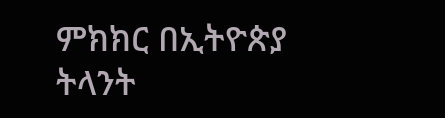ምክክር በኢትዮጵያ ትላንት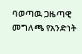ባወጣዉ ጋዜጣዊ መግለጫ የአንድነት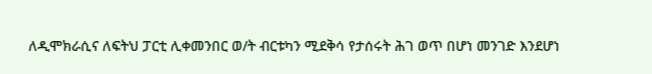ለዲሞክራሲና ለፍትህ ፓርቲ ሊቀመንበር ወ/ት ብርቱካን ሚደቅሳ የታሰሩት ሕገ ወጥ በሆነ መንገድ እንደሆነ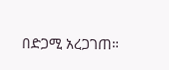በድጋሚ አረጋገጠ።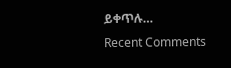ይቀጥሉ…
Recent Comments